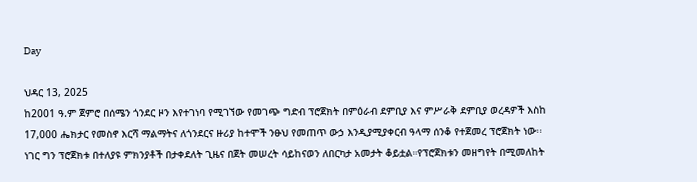Day

ህዳር 13, 2025
ከ2001 ዓ.ም ጀምሮ በሰሜን ጎንደር ዞን እየተገነባ የሚገኘው የመገጭ ግድብ ፕሮጀክት በምዕራብ ደምቢያ እና ምሥራቅ ደምቢያ ወረዳዎች እስከ 17,000 ሔክታር የመስኖ እርሻ ማልማትና ለጎንደርና ዙሪያ ከተሞች ንፁህ የመጠጥ ውኃ እንዲያሚያቀርብ ዓላማ ሰንቆ የተጀመረ ፕሮጀክት ነው፡፡ነገር ግን ፕሮጀክቱ በተለያዩ ምክንያቶች በታቀደለት ጊዜና በጀት መሠረት ሳይከናወን ለበርካታ አመታት ቆይቷል።የፕሮጀክቱን መዘግየት በሚመለከት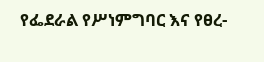የፌደራል የሥነምግባር እና የፀረ-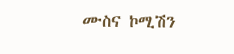ሙስና ኮሚሽን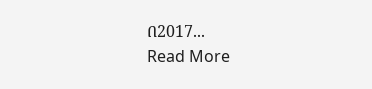በ2017...
Read More